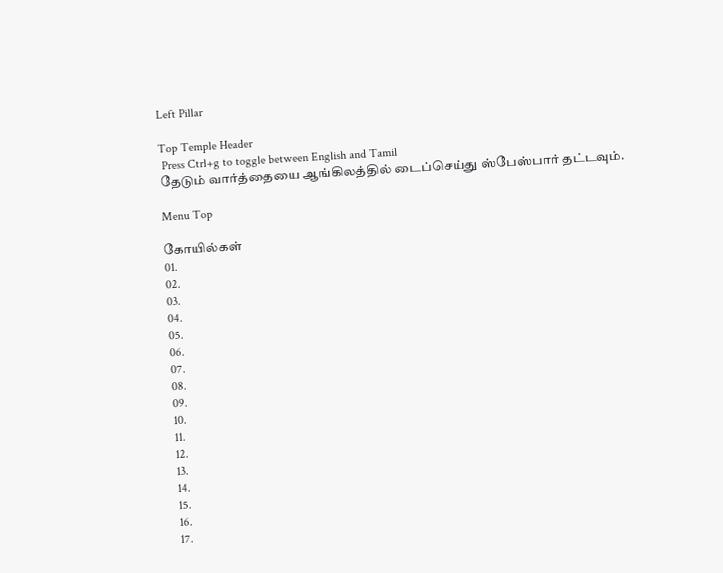Left Pillar

Top Temple Header
 Press Ctrl+g to toggle between English and Tamil
தேடும் வார்த்தையை ஆங்கிலத்தில் டைப்செய்து ஸ்பேஸ்பார் தட்டவும்.

Menu Top

கோயில்கள்
01.
02.
03.
04.
05.
06.
07.
08.
09.
10.
11.
12.
13.
14.
15.
16.
17.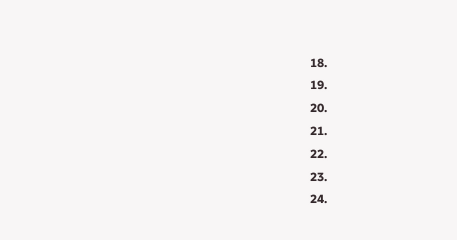18.
19.
20.
21.
22.
23.
24.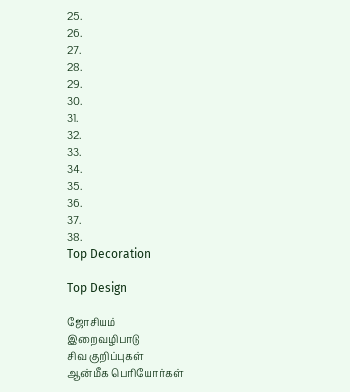25.
26.
27.
28.
29.
30.
31.
32.
33.
34.
35.
36.
37.
38.
Top Decoration

Top Design

ஜோசியம்
இறைவழிபாடு
சிவ குறிப்புகள்
ஆன்மீக பெரியோர்கள்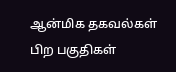ஆன்மிக தகவல்கள்
பிற பகுதிகள்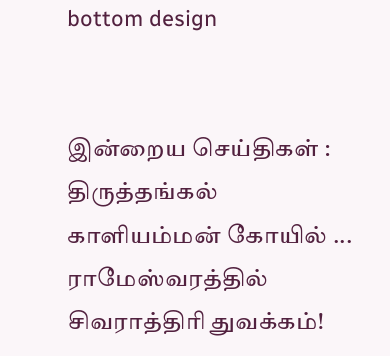bottom design


இன்றைய செய்திகள் :
திருத்தங்கல் காளியம்மன் கோயில் ... ராமேஸ்வரத்தில் சிவராத்திரி துவக்கம்!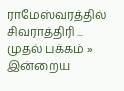ராமேஸ்வரத்தில் சிவராத்திரி ...
முதல் பக்கம் » இன்றைய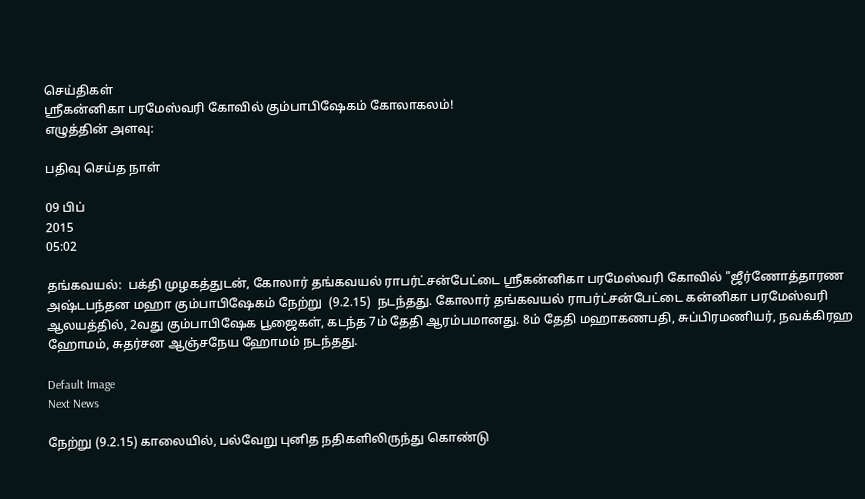செய்திகள்
ஸ்ரீகன்னிகா பரமேஸ்வரி கோவில் கும்பாபிஷேகம் கோலாகலம்!
எழுத்தின் அளவு:

பதிவு செய்த நாள்

09 பிப்
2015
05:02

தங்கவயல்:  பக்தி முழகத்துடன், கோலார் தங்கவயல் ராபர்ட்சன்பேட்டை ஸ்ரீகன்னிகா பரமேஸ்வரி கோவில் "ஜீர்ணோத்தாரண அஷ்டபந்தன மஹா கும்பாபிஷேகம் நேற்று  (9.2.15)  நடந்தது. கோலார் தங்கவயல் ராபர்ட்சன்பேட்டை கன்னிகா பரமேஸ்வரி ஆலயத்தில், 2வது கும்பாபிஷேக பூஜைகள், கடந்த 7ம் தேதி ஆரம்பமானது. 8ம் தேதி மஹாகணபதி, சுப்பிரமணியர், நவக்கிரஹ ஹோமம், சுதர்சன ஆஞ்சநேய ஹோமம் நடந்தது.

Default Image
Next News

நேற்று (9.2.15) காலையில், பல்வேறு புனித நதிகளிலிருந்து கொண்டு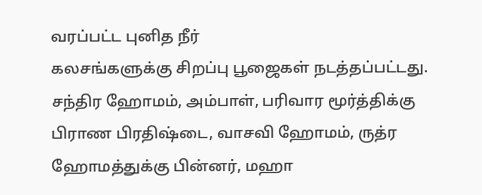வரப்பட்ட புனித நீர்
கலசங்களுக்கு சிறப்பு பூஜைகள் நடத்தப்பட்டது. சந்திர ஹோமம், அம்பாள், பரிவார மூர்த்திக்கு பிராண பிரதிஷ்டை, வாசவி ஹோமம், ருத்ர ஹோமத்துக்கு பின்னர், மஹா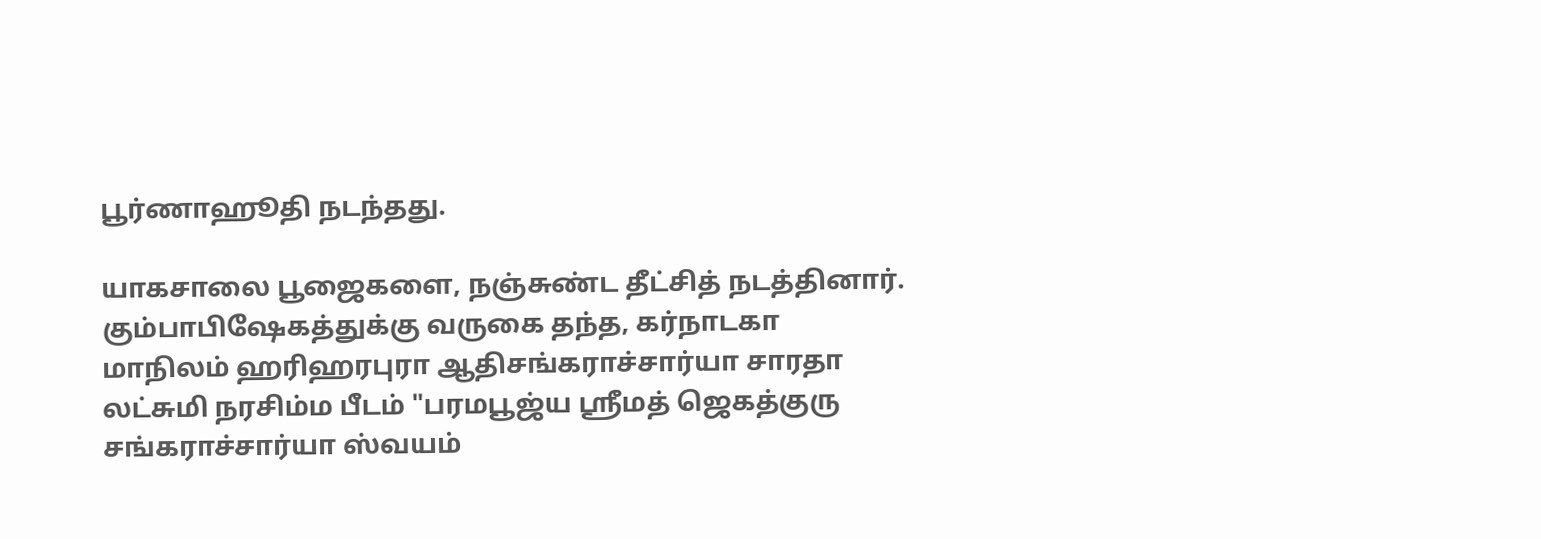பூர்ணாஹூதி நடந்தது.

யாகசாலை பூஜைகளை, நஞ்சுண்ட தீட்சித் நடத்தினார். கும்பாபிஷேகத்துக்கு வருகை தந்த, கர்நாடகா மாநிலம் ஹரிஹரபுரா ஆதிசங்கராச்சார்யா சாரதா லட்சுமி நரசிம்ம பீடம் "பரமபூஜ்ய ஸ்ரீமத் ஜெகத்குரு சங்கராச்சார்யா ஸ்வயம்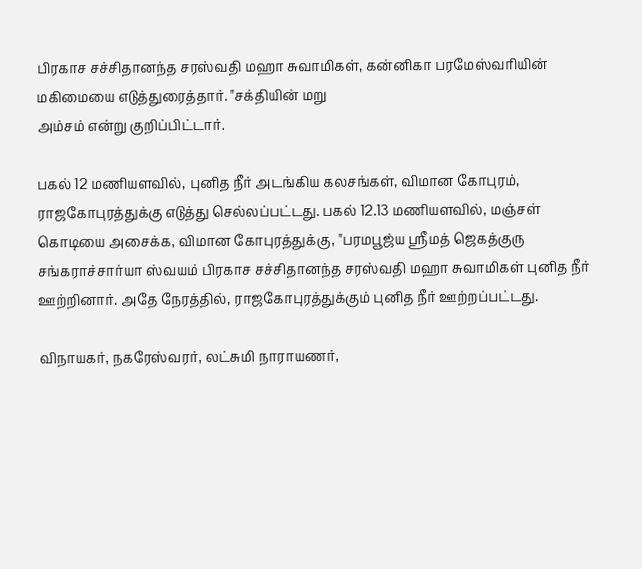பிரகாச சச்சிதானந்த சரஸ்வதி மஹா சுவாமிகள், கன்னிகா பரமேஸ்வரியின் மகிமையை எடுத்துரைத்தார். "சக்தியின் மறு
அம்சம் என்று குறிப்பிட்டார்.

பகல் 12 மணியளவில், புனித நீர் அடங்கிய கலசங்கள், விமான கோபுரம், ராஜகோபுரத்துக்கு எடுத்து செல்லப்பட்டது. பகல் 12.13 மணியளவில், மஞ்சள் கொடியை அசைக்க, விமான கோபுரத்துக்கு, "பரமபூஜ்ய ஸ்ரீமத் ஜெகத்குரு சங்கராச்சார்யா ஸ்வயம் பிரகாச சச்சிதானந்த சரஸ்வதி மஹா சுவாமிகள் புனித நீர் ஊற்றினார். அதே நேரத்தில், ராஜகோபுரத்துக்கும் புனித நீர் ஊற்றப்பட்டது.

விநாயகர், நகரேஸ்வரர், லட்சுமி நாராயணர்,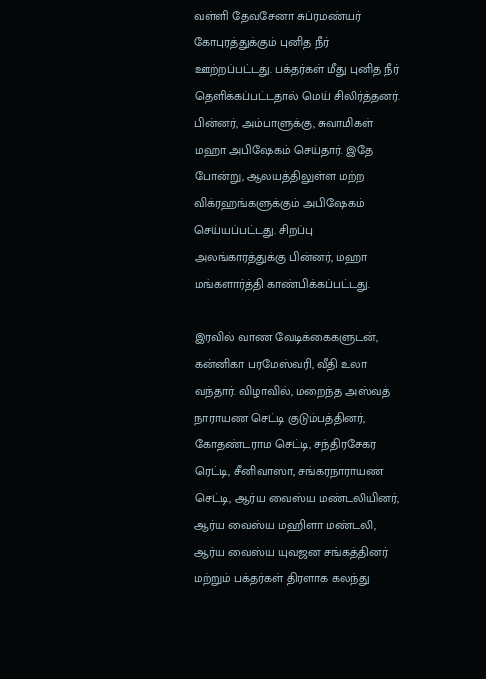வள்ளி தேவசேனா சுப்ரமண்யர் கோபுரத்துக்கும் புனித நீர் ஊற்றப்பட்டது. பக்தர்கள் மீது புனித நீர் தெளிக்கப்பட்டதால் மெய் சிலிர்த்தனர்.
பின்னர், அம்பாளுக்கு, சுவாமிகள் மஹா அபிஷேகம் செய்தார். இதே போன்று, ஆலயத்திலுள்ள மற்ற விக்ரஹங்களுக்கும் அபிஷேகம் செய்யப்பட்டது. சிறப்பு அலங்காரத்துக்கு பின்னர், மஹா மங்களார்த்தி காண்பிக்கப்பட்டது.

இரவில் வாண வேடிக்கைகளுடன், கன்னிகா பரமேஸ்வரி, வீதி உலா வந்தார். விழாவில், மறைந்த அஸ்வத் நாராயண செட்டி குடும்பத்தினர், கோதண்டராம செட்டி, சந்திரசேகர ரெட்டி, சீனிவாஸா, சங்கரநாராயண செட்டி, ஆர்ய வைஸ்ய மண்டலியினர், ஆர்ய வைஸ்ய மஹிளா மண்டலி, ஆர்ய வைஸ்ய யுவஜன சங்கத்தினர் மற்றும் பக்தர்கள் திரளாக கலந்து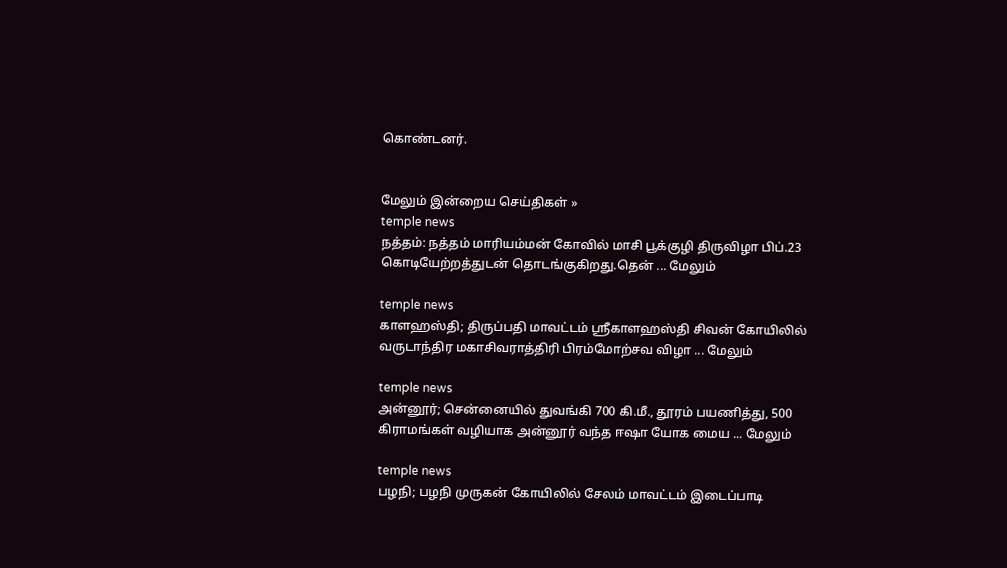கொண்டனர்.


மேலும் இன்றைய செய்திகள் »
temple news
நத்தம்: நத்தம் மாரியம்மன் கோவில் மாசி பூக்குழி திருவிழா பிப்.23 கொடியேற்றத்துடன் தொடங்குகிறது.தென் ... மேலும்

temple news
காளஹஸ்தி; திருப்பதி மாவட்டம் ஸ்ரீகாளஹஸ்தி சிவன் கோயிலில் வருடாந்திர மகாசிவராத்திரி பிரம்மோற்சவ விழா ... மேலும்

temple news
அன்னூர்; சென்னையில் துவங்கி 700 கி.மீ., தூரம் பயணித்து, 500 கிராமங்கள் வழியாக அன்னூர் வந்த ஈஷா யோக மைய ... மேலும்

temple news
பழநி; பழநி முருகன் கோயிலில் சேலம் மாவட்டம் இடைப்பாடி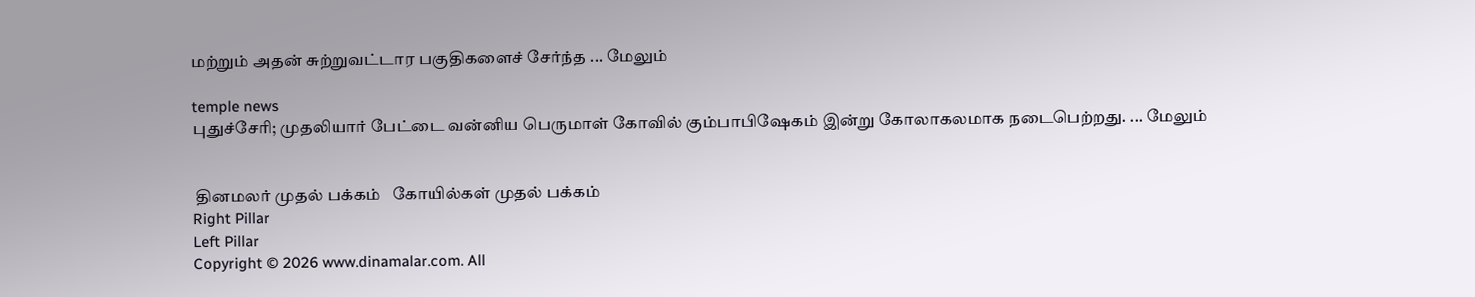மற்றும் அதன் சுற்றுவட்டார பகுதிகளைச் சேர்ந்த ... மேலும்

temple news
புதுச்சேரி; முதலியார் பேட்டை வன்னிய பெருமாள் கோவில் கும்பாபிஷேகம் இன்று கோலாகலமாக நடைபெற்றது. ... மேலும்


 தினமலர் முதல் பக்கம்   கோயில்கள் முதல் பக்கம்
Right Pillar
Left Pillar
Copyright © 2026 www.dinamalar.com. All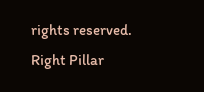rights reserved.
Right Pillar